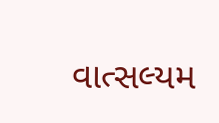વાત્સલ્યમ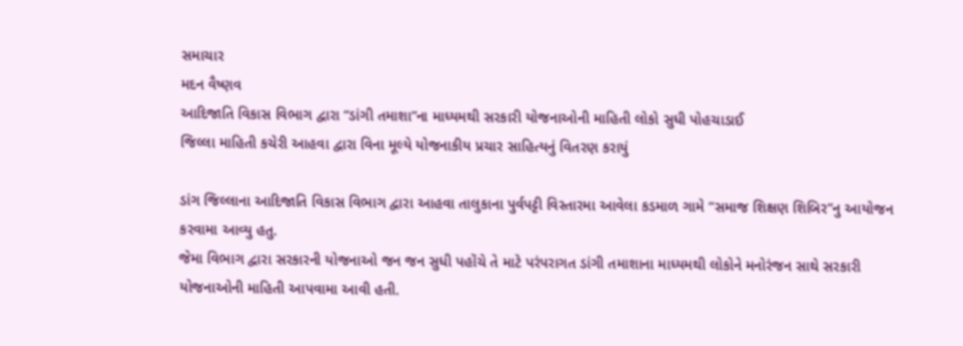સમાચાર
મદન વૈષ્ણવ
આદિજાતિ વિકાસ વિભાગ દ્વારા “ડાંગી તમાશા”ના માધ્યમથી સરકારી યોજનાઓની માહિતી લોકો સુધી પોહચાડાઈ
જિલ્લા માહિતી કચેરી આહવા દ્વારા વિના મૂલ્યે યોજનાકીય પ્રચાર સાહિત્યનું વિતરણ કરાયું

ડાંગ જિલ્લાના આદિજાતિ વિકાસ વિભાગ દ્વારા આહવા તાલુકાના પુર્વપટ્ટી વિસ્તારમા આવેલા કડમાળ ગામે “સમાજ શિક્ષણ શિબિર”નુ આયોજન કરવામા આવ્યુ હતુ.
જેમા વિભાગ દ્વારા સરકારની યોજનાઓ જન જન સુધી પહોંચે તે માટે પરંપરાગત ડાંગી તમાશાના માધ્યમથી લોકોને મનોરંજન સાથે સરકારી યોજનાઓની માહિતી આપવામા આવી હતી.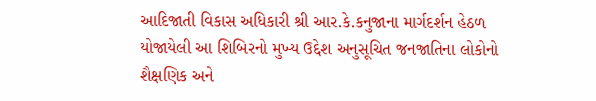આદિજાતી વિકાસ અધિકારી શ્રી આર.કે.કનુજાના માર્ગદર્શન હેઠળ યોજાયેલી આ શિબિરનો મુખ્ય ઉદ્દેશ અનુસૂચિત જનજાતિના લોકોનો શૈક્ષણિક અને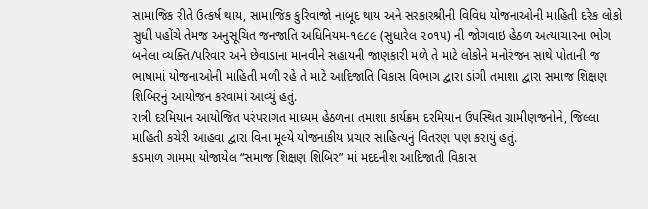સામાજિક રીતે ઉત્કર્ષ થાય, સામાજિક કુરિવાજો નાબૂદ થાય અને સરકારશ્રીની વિવિધ યોજનાઓની માહિતી દરેક લોકો સુધી પહોંચે તેમજ અનુસૂચિત જનજાતિ અધિનિયમ-૧૯૮૯ (સુધારેલ ૨૦૧૫) ની જોગવાઇ હેઠળ અત્યાચારના ભોગ બનેલા વ્યક્તિ/પરિવાર અને છેવાડાના માનવીને સહાયની જાણકારી મળે તે માટે લોકોને મનોરંજન સાથે પોતાની જ ભાષામાં યોજનાઓની માહિતી મળી રહે તે માટે આદિજાતિ વિકાસ વિભાગ દ્વારા ડાંગી તમાશા દ્વારા સમાજ શિક્ષણ શિબિરનું આયોજન કરવામાં આવ્યું હતું.
રાત્રી દરમિયાન આયોજિત પરંપરાગત માધ્યમ હેઠળના તમાશા કાર્યક્રમ દરમિયાન ઉપસ્થિત ગ્રામીણજનોને, જિલ્લા માહિતી કચેરી આહવા દ્વારા વિના મૂલ્યે યોજનાકીય પ્રચાર સાહિત્યનું વિતરણ પણ કરાયું હતું.
કડમાળ ગામમા યોજાયેલ “સમાજ શિક્ષણ શિબિર” માં મદદનીશ આદિજાતી વિકાસ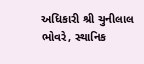અધિકારી શ્રી ચુનીલાલ ભોવરે, સ્થાનિક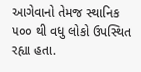આગેવાનો તેમજ સ્થાનિક ૫૦૦ થી વધુ લોકો ઉપસ્થિત રહ્યા હતા.